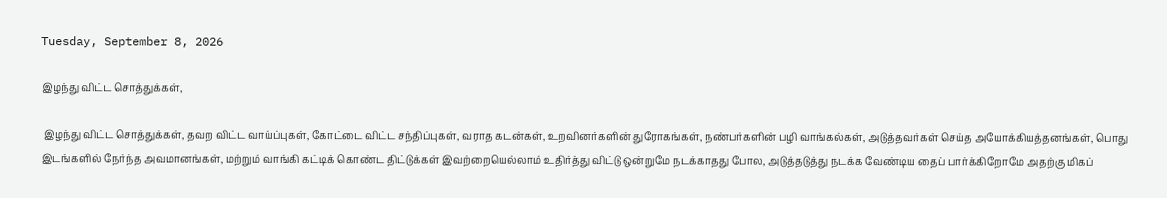Tuesday, September 8, 2026

இழந்து விட்ட சொத்துக்கள்,

 இழந்து விட்ட சொத்துக்கள், தவற விட்ட வாய்ப்புகள், கோட்டை விட்ட சந்திப்புகள், வராத கடன்கள், உறவினர்களின் துரோகங்கள், நண்பர்களின் பழி வாங்கல்கள், அடுத்தவர்கள் செய்த அயோக்கியத்தனங்கள், பொது இடங்களில் நேர்ந்த அவமானங்கள், மற்றும் வாங்கி கட்டிக் கொண்ட திட்டுக்கள் இவற்றையெல்லாம் உதிர்த்து விட்டு ஒன்றுமே நடக்காதது போல, அடுத்தடுத்து நடக்க வேண்டிய தைப் பார்க்கிறோமே அதற்கு மிகப்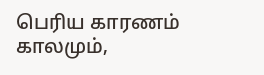பெரிய காரணம் காலமும்,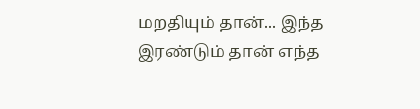மறதியும் தான்... இந்த இரண்டும் தான் எந்த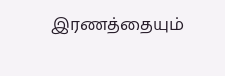இரணத்தையும்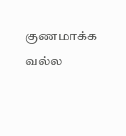குணமாக்க வல்ல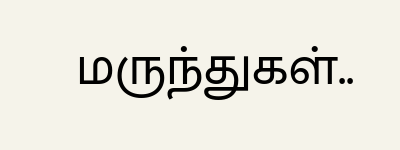மருந்துகள்..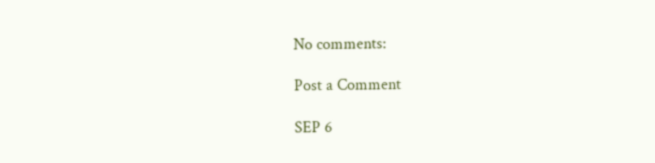No comments:

Post a Comment

SEP 6